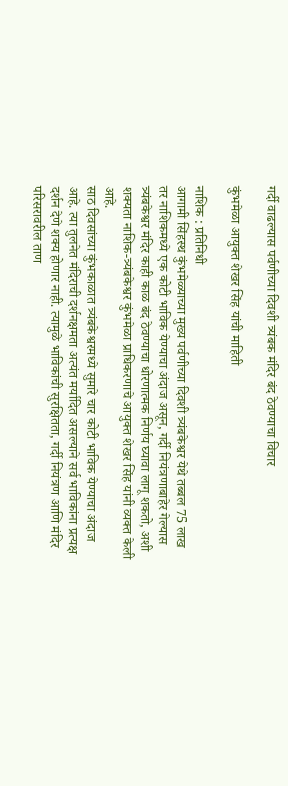गर्दी वाढल्यास पर्वणीच्या दिवशी त्र्यंबक मंदिर बंद ठेवण्याचा विचार

कुंभमेळा आयुक्त शेखर सिंह यांची माहिती

नाशिक : प्रतिनिधी
आगामी सिंहस्थ कुंभमेळ्याच्या मुख्य पर्वणीच्या दिवशी त्र्यंबकेश्वर येथे तब्बल 75 लाख तर नाशिकमध्ये एक कोटी भाविक येण्याचा अंदाज असून, गर्दी नियंत्रणाबाहेर गेल्यास त्र्यंबकेश्वर मंदिर काही काळ बंद ठेवण्याचा धोरणात्मक निर्णय घ्यावा लागू शकतो, अशी शक्यता नाशिक-त्र्यंबकेश्वर कुंभमेळा प्राधिकरणाचे आयुक्त शेखर सिंह यांनी व्यक्त केली आहे.
साठ दिवसांच्या कुंभकाळात त्र्यंबकेश्वरमध्ये सुमारे चार कोटी भाविक येण्याचा अंदाज आहे. त्या तुलनेत मंदिराची दर्शनक्षमता अत्यंत मर्यादित असल्याने सर्व भाविकांना प्रत्यक्ष दर्शन देणे शक्य होणार नाही. त्यामुळे भाविकांची सुरक्षितता, गर्दी नियंत्रण आणि मंदिर परिसरावरील ताण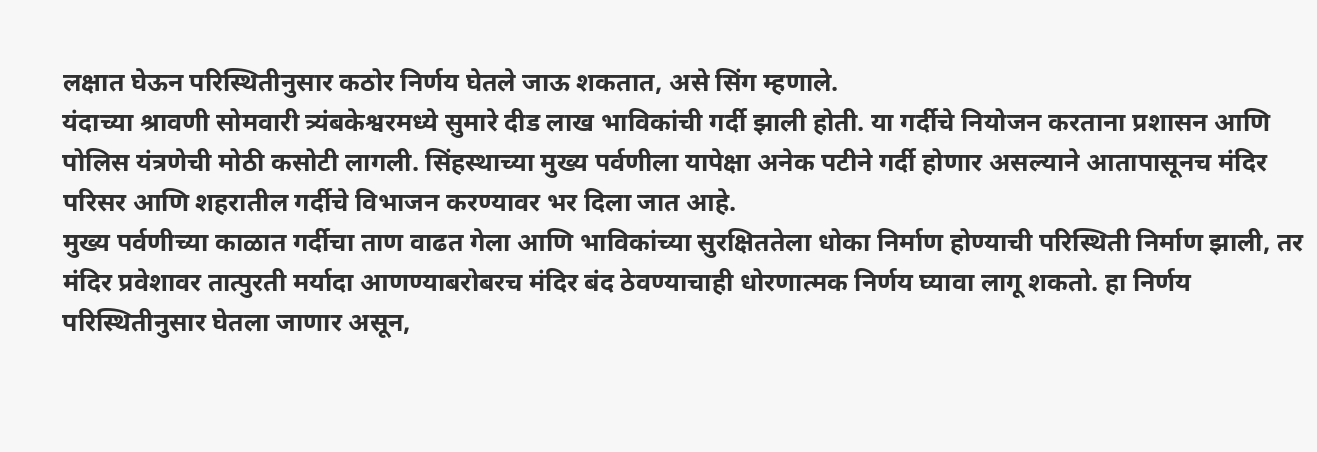लक्षात घेऊन परिस्थितीनुसार कठोर निर्णय घेतले जाऊ शकतात, असे सिंग म्हणाले.
यंदाच्या श्रावणी सोमवारी त्र्यंबकेश्वरमध्ये सुमारे दीड लाख भाविकांची गर्दी झाली होती. या गर्दीचे नियोजन करताना प्रशासन आणि पोलिस यंत्रणेची मोठी कसोटी लागली. सिंहस्थाच्या मुख्य पर्वणीला यापेक्षा अनेक पटीने गर्दी होणार असल्याने आतापासूनच मंदिर परिसर आणि शहरातील गर्दीचे विभाजन करण्यावर भर दिला जात आहे.
मुख्य पर्वणीच्या काळात गर्दीचा ताण वाढत गेला आणि भाविकांच्या सुरक्षिततेला धोका निर्माण होण्याची परिस्थिती निर्माण झाली, तर मंदिर प्रवेशावर तात्पुरती मर्यादा आणण्याबरोबरच मंदिर बंद ठेवण्याचाही धोरणात्मक निर्णय घ्यावा लागू शकतो. हा निर्णय परिस्थितीनुसार घेतला जाणार असून,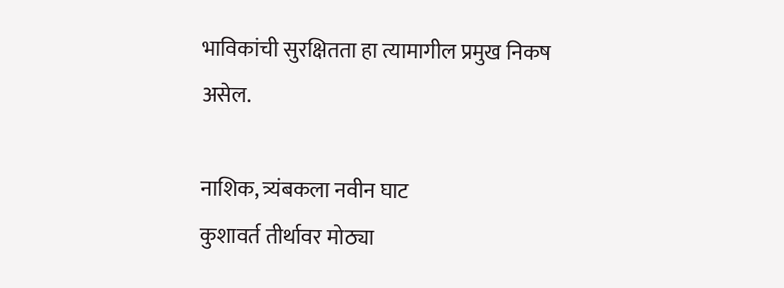भाविकांची सुरक्षितता हा त्यामागील प्रमुख निकष असेल.

नाशिक, त्र्यंबकला नवीन घाट
कुशावर्त तीर्थावर मोठ्या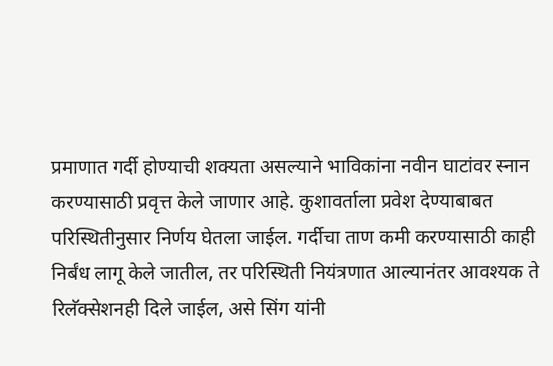प्रमाणात गर्दी होण्याची शक्यता असल्याने भाविकांना नवीन घाटांवर स्नान करण्यासाठी प्रवृत्त केले जाणार आहे. कुशावर्ताला प्रवेश देण्याबाबत परिस्थितीनुसार निर्णय घेतला जाईल. गर्दीचा ताण कमी करण्यासाठी काही निर्बंध लागू केले जातील, तर परिस्थिती नियंत्रणात आल्यानंतर आवश्यक ते रिलॅक्सेशनही दिले जाईल, असे सिंग यांनी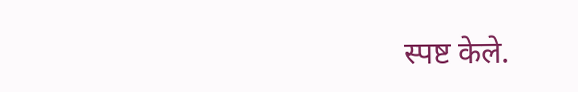स्पष्ट केले.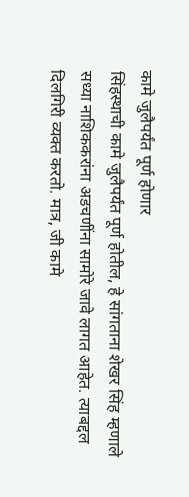कामे जुलैपर्यंत पूर्ण होणार
सिंहस्थाची कामे जुलैपर्यंत पूर्ण होतील, हे सांगताना शेखर सिंह म्हणाले सध्या नाशिककरांना अडचणींना सामोरे जावे लागत आहेत. त्याबद्दल दिलगिरी व्यक्त करतो. मात्र, जी कामे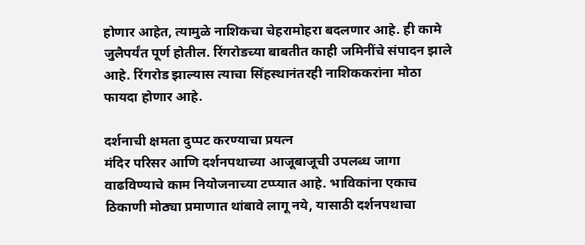होणार आहेत, त्यामुळे नाशिकचा चेहरामोहरा बदलणार आहे. ही कामे जुलैपर्यंत पूर्ण होतील. रिंगरोडच्या बाबतीत काही जमिनींचे संपादन झाले आहे. रिंगरोड झाल्यास त्याचा सिंहस्थानंतरही नाशिककरांना मोठा फायदा होणार आहे.

दर्शनाची क्षमता दुप्पट करण्याचा प्रयत्न
मंदिर परिसर आणि दर्शनपथाच्या आजूबाजूची उपलब्ध जागा वाढविण्याचे काम नियोजनाच्या टप्प्यात आहे. भाविकांना एकाच ठिकाणी मोठ्या प्रमाणात थांबावे लागू नये, यासाठी दर्शनपथाचा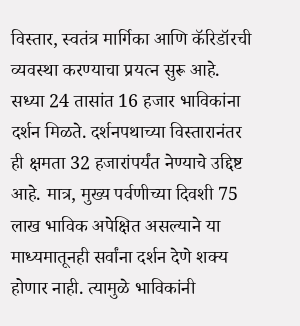विस्तार, स्वतंत्र मार्गिका आणि कॅरिडॉरची व्यवस्था करण्याचा प्रयत्न सुरू आहे. सध्या 24 तासांत 16 हजार भाविकांना दर्शन मिळते. दर्शनपथाच्या विस्तारानंतर ही क्षमता 32 हजारांपर्यंत नेण्याचे उद्दिष्ट आहे. मात्र, मुख्य पर्वणीच्या दिवशी 75 लाख भाविक अपेक्षित असल्याने या माध्यमातूनही सर्वांना दर्शन देणे शक्य होणार नाही. त्यामुळे भाविकांनी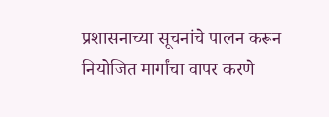प्रशासनाच्या सूचनांचे पालन करून नियोजित मार्गांचा वापर करणे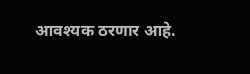आवश्यक ठरणार आहे.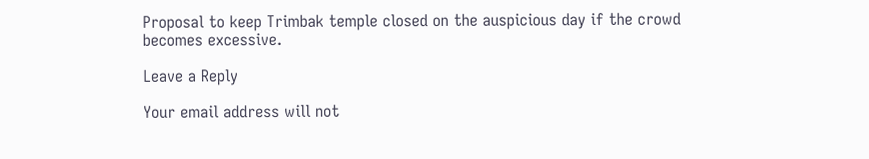Proposal to keep Trimbak temple closed on the auspicious day if the crowd becomes excessive.

Leave a Reply

Your email address will not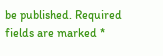be published. Required fields are marked *